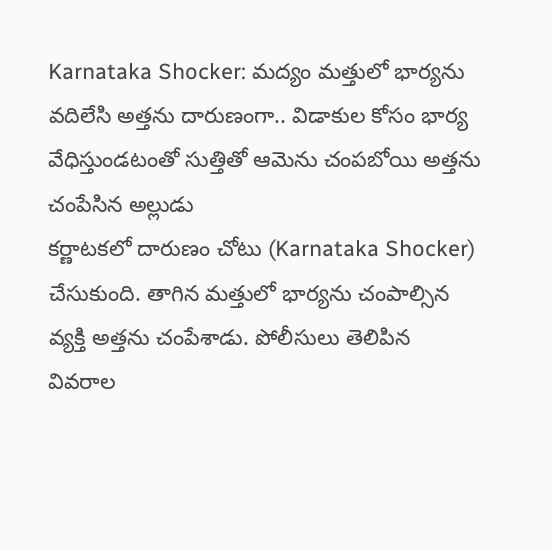Karnataka Shocker: మద్యం మత్తులో భార్యను వదిలేసి అత్తను దారుణంగా.. విడాకుల కోసం భార్య వేధిస్తుండటంతో సుత్తితో ఆమెను చంపబోయి అత్తను చంపేసిన అల్లుడు
కర్ణాటకలో దారుణం చోటు (Karnataka Shocker) చేసుకుంది. తాగిన మత్తులో భార్యను చంపాల్సిన వ్యక్తి అత్తను చంపేశాడు. పోలీసులు తెలిపిన వివరాల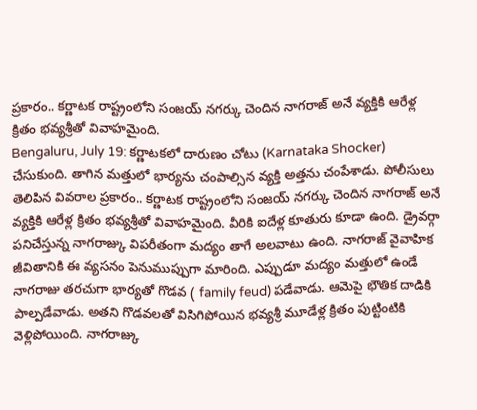ప్రకారం.. కర్ణాటక రాష్ట్రంలోని సంజయ్ నగర్కు చెందిన నాగరాజ్ అనే వ్యక్తికి ఆరేళ్ల క్రితం భవ్యశ్రీతో వివాహమైంది.
Bengaluru, July 19: కర్ణాటకలో దారుణం చోటు (Karnataka Shocker) చేసుకుంది. తాగిన మత్తులో భార్యను చంపాల్సిన వ్యక్తి అత్తను చంపేశాడు. పోలీసులు తెలిపిన వివరాల ప్రకారం.. కర్ణాటక రాష్ట్రంలోని సంజయ్ నగర్కు చెందిన నాగరాజ్ అనే వ్యక్తికి ఆరేళ్ల క్రితం భవ్యశ్రీతో వివాహమైంది. వీరికి ఐదేళ్ల కూతురు కూడా ఉంది. డ్రైవర్గా పనిచేస్తున్న నాగరాజ్కు విపరీతంగా మద్యం తాగే అలవాటు ఉంది. నాగరాజ్ వైవాహిక జీవితానికి ఈ వ్యసనం పెనుముప్పుగా మారింది. ఎప్పుడూ మద్యం మత్తులో ఉండే నాగరాజు తరచుగా భార్యతో గొడవ ( family feud) పడేవాడు. ఆమెపై భౌతిక దాడికి పాల్పడేవాడు. అతని గొడవలతో విసిగిపోయిన భవ్యశ్రీ మూడేళ్ల క్రితం పుట్టింటికి వెళ్లిపోయింది. నాగరాజ్కు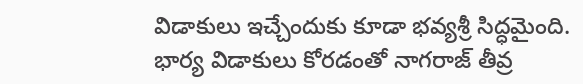విడాకులు ఇచ్చేందుకు కూడా భవ్యశ్రీ సిద్ధమైంది.
భార్య విడాకులు కోరడంతో నాగరాజ్ తీవ్ర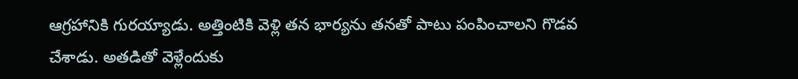ఆగ్రహానికి గురయ్యాడు. అత్తింటికి వెళ్లి తన భార్యను తనతో పాటు పంపించాలని గొడవ చేశాడు. అతడితో వెళ్లేందుకు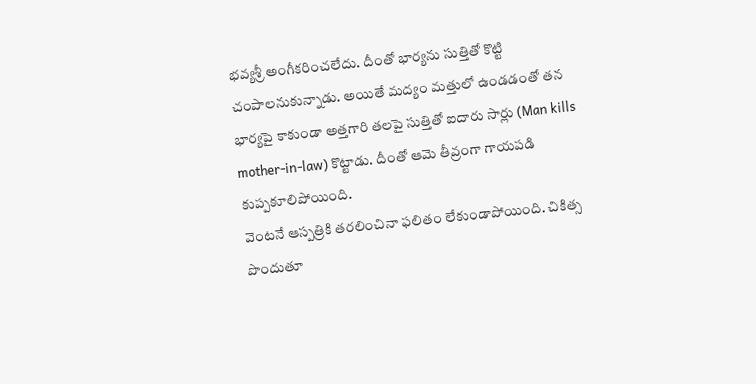భవ్యశ్రీ అంగీకరించలేదు. దీంతో భార్యను సుత్తితో కొట్టి చంపాలనుకున్నాడు. అయితే మద్యం మత్తులో ఉండడంతో తన భార్యపై కాకుండా అత్తగారి తలపై సుత్తితో ఐదారు సార్లు (Man kills mother-in-law) కొట్టాడు. దీంతో ఆమె తీవ్రంగా గాయపడి కుప్పకూలిపోయింది.
వెంటనే ఆస్పత్రికి తరలించినా ఫలితం లేకుండాపోయింది. చికిత్స పొందుతూ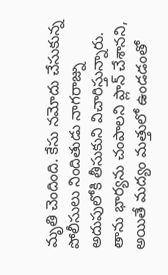మృతి చెందింది. కేసు నమోదు చేసుకున్న పోలీసులు నిందితుడు నాగరాజ్ను అదుపులోకి తీసుకుని విచారిస్తున్నారు. తాను భార్యను చంపాలని ప్లాన్ చేశానని, అయితే మద్యం మత్తులో ఉండడంతో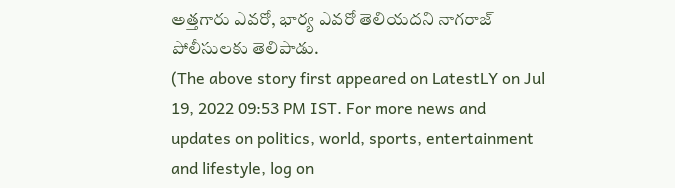అత్తగారు ఎవరో, భార్య ఎవరో తెలియదని నాగరాజ్ పోలీసులకు తెలిపాడు.
(The above story first appeared on LatestLY on Jul 19, 2022 09:53 PM IST. For more news and updates on politics, world, sports, entertainment and lifestyle, log on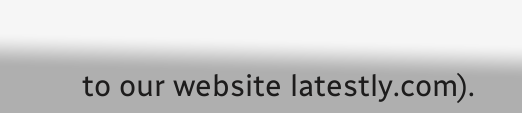to our website latestly.com).